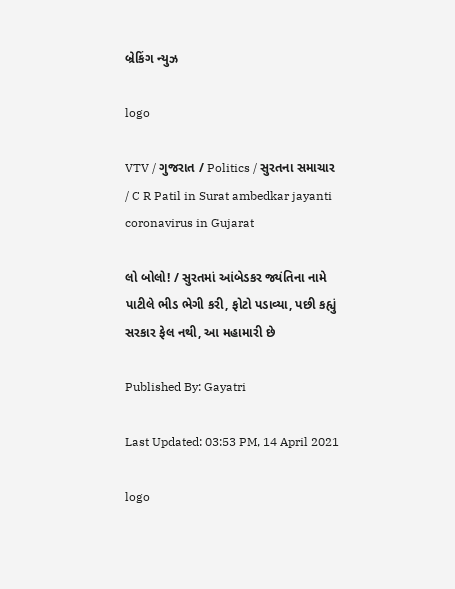બ્રેકિંગ ન્યુઝ

logo

VTV / ગુજરાત / Politics / સુરતના સમાચાર / C R Patil in Surat ambedkar jayanti coronavirus in Gujarat

લો બોલો! / સુરતમાં આંબેડકર જ્યંતિના નામે પાટીલે ભીડ ભેગી કરી, ફોટો પડાવ્યા, પછી કહ્યું સરકાર ફેલ નથી, આ મહામારી છે

Published By: Gayatri

Last Updated: 03:53 PM, 14 April 2021

logo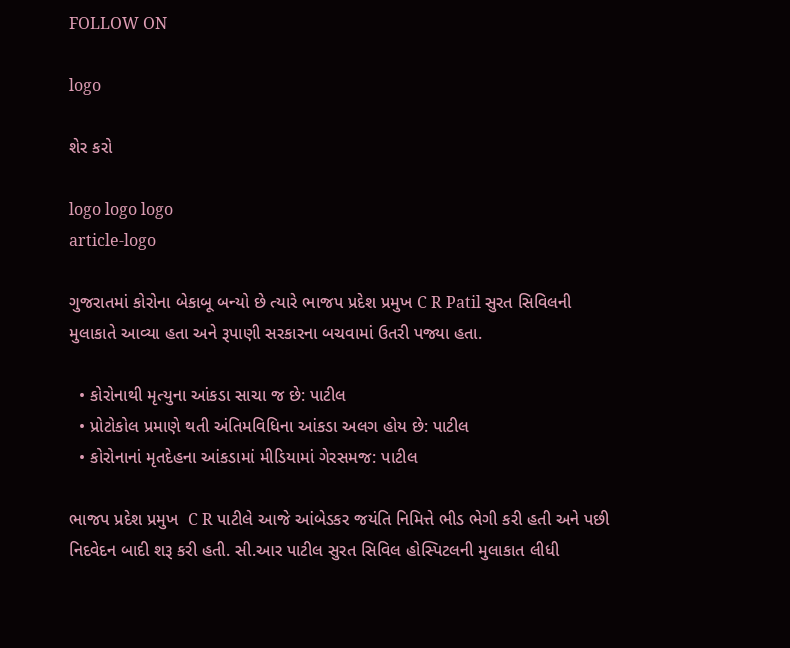FOLLOW ON

logo

શેર કરો

logo logo logo
article-logo

ગુજરાતમાં કોરોના બેકાબૂ બન્યો છે ત્યારે ભાજપ પ્રદેશ પ્રમુખ C R Patil સુરત સિવિલની મુલાકાતે આવ્યા હતા અને રૂપાણી સરકારના બચવામાં ઉતરી પજ્યા હતા.

  • કોરોનાથી મૃત્યુના આંકડા સાચા જ છે: પાટીલ
  • પ્રોટોકોલ પ્રમાણે થતી અંતિમવિધિના આંકડા અલગ હોય છે: પાટીલ
  • કોરોનાનાં મૃતદેહના આંકડામાં મીડિયામાં ગેરસમજ: પાટીલ

ભાજપ પ્રદેશ પ્રમુખ  C R પાટીલે આજે આંબેડકર જયંતિ નિમિત્તે ભીડ ભેગી કરી હતી અને પછી નિદવેદન બાદી શરૂ કરી હતી. સી.આર પાટીલ સુરત સિવિલ હોસ્પિટલની મુલાકાત લીધી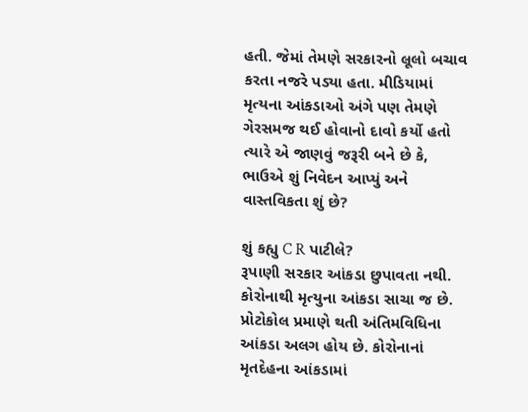હતી. જેમાં તેમણે સરકારનો લૂલો બચાવ કરતા નજરે પડ્યા હતા. મીડિયામાં મૃત્યના આંકડાઓ અંગે પણ તેમણે ગેરસમજ થઈ હોવાનો દાવો કર્યો હતો ત્યારે એ જાણવું જરૂરી બને છે કે, ભાઉએ શું નિવેદન આપ્યું અને વાસ્તવિકતા શું છે?

શું કહ્યુ C R પાટીલે?
રૂપાણી સરકાર આંકડા છુપાવતા નથી. કોરોનાથી મૃત્યુના આંકડા સાચા જ છે. પ્રોટોકોલ પ્રમાણે થતી અંતિમવિધિના આંકડા અલગ હોય છે. કોરોનાનાં મૃતદેહના આંકડામાં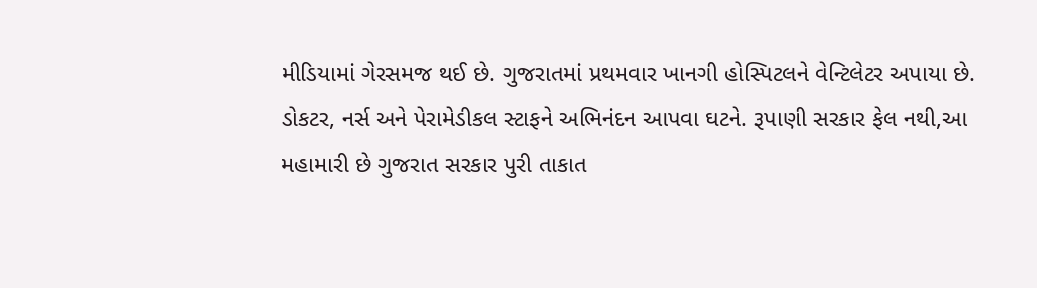મીડિયામાં ગેરસમજ થઈ છે. ગુજરાતમાં પ્રથમવાર ખાનગી હોસ્પિટલને વેન્ટિલેટર અપાયા છે. ડોકટર, નર્સ અને પેરામેડીકલ સ્ટાફને અભિનંદન આપવા ઘટને. રૂપાણી સરકાર ફેલ નથી,આ મહામારી છે ગુજરાત સરકાર પુરી તાકાત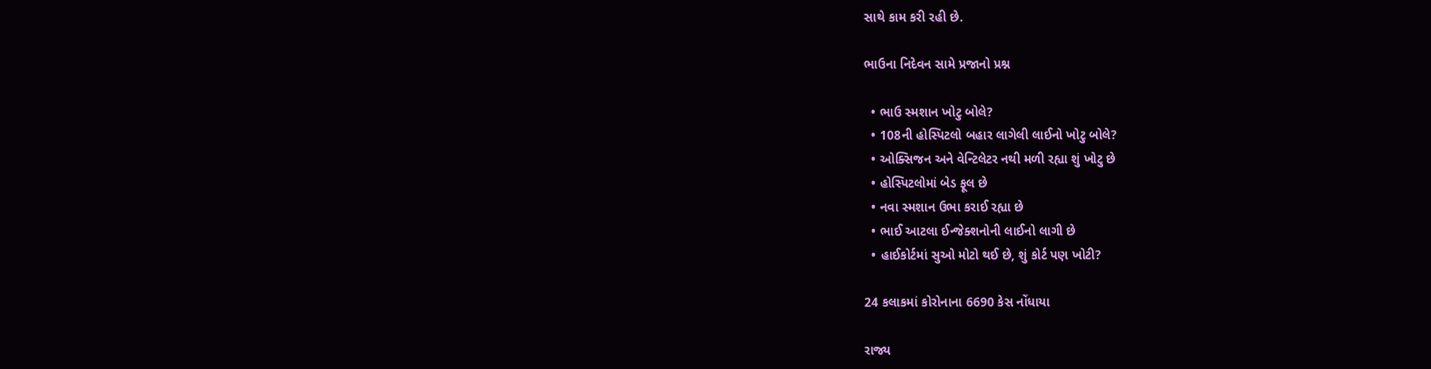સાથે કામ કરી રહી છે.

ભાઉના નિદેવન સામે પ્રજાનો પ્રશ્ન

  • ભાઉ સ્મશાન ખોટુ બોલે?
  • 108ની હોસ્પિટલો બહાર લાગેલી લાઈનો ખોટુ બોલે?
  • ઓક્સિજન અને વેન્ટિલેટર નથી મળી રહ્યા શું ખોટુ છે
  • હોસ્પિટલોમાં બેડ ફૂલ છે
  • નવા સ્મશાન ઉભા કરાઈ રહ્યા છે
  • ભાઈ આટલા ઈન્જેક્શનોની લાઈનો લાગી છે
  • હાઈકોર્ટમાં સુઓ મોટો થઈ છે, શું કોર્ટ પણ ખોટી?

24 કલાકમાં કોરોનાના 6690 કેસ નોંધાયા

રાજ્ય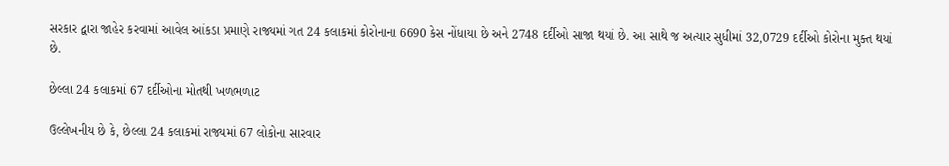સરકાર દ્વારા જાહેર કરવામાં આવેલ આંકડા પ્રમાણે રાજ્યમાં ગત 24 કલાકમાં કોરોનાના 6690 કેસ નોંધાયા છે અને 2748 દર્દીઓ સાજા થયાં છે. આ સાથે જ અત્યાર સુધીમાં 32,0729 દર્દીઓ કોરોના મુક્ત થયાં છે.

છેલ્લા 24 કલાકમાં 67 દર્દીઓના મોતથી ખળભળાટ

ઉલ્લેખનીય છે કે, છેલ્લા 24 કલાકમાં રાજ્યમાં 67 લોકોના સારવાર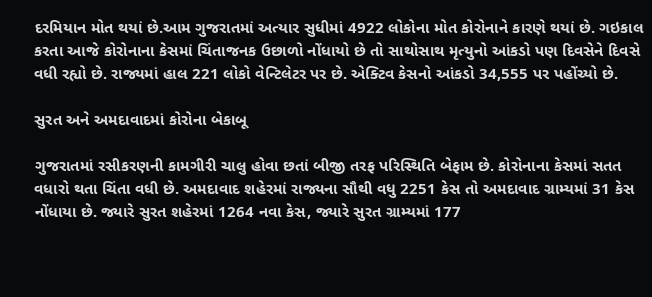દરમિયાન મોત થયાં છે.આમ ગુજરાતમાં અત્યાર સુધીમાં 4922 લોકોના મોત કોરોનાને કારણે થયાં છે. ગઇકાલ કરતા આજે કોરોનાના કેસમાં ચિંતાજનક ઉછાળો નોંધાયો છે તો સાથોસાથ મૃત્યુનો આંકડો પણ દિવસેને દિવસે વધી રહ્યો છે. રાજ્યમાં હાલ 221 લોકો વેન્ટિલેટર પર છે. એક્ટિવ કેસનો આંકડો 34,555 પર પહોંચ્યો છે.

સુરત અને અમદાવાદમાં કોરોના બેકાબૂ

ગુજરાતમાં રસીકરણની કામગીરી ચાલુ હોવા છતાં બીજી તરફ પરિસ્થિતિ બેફામ છે. કોરોનાના કેસમાં સતત વધારો થતા ચિંતા વધી છે. અમદાવાદ શહેરમાં રાજ્યના સૌથી વધુ 2251 કેસ તો અમદાવાદ ગ્રામ્યમાં 31 કેસ નોંધાયા છે. જ્યારે સુરત શહેરમાં 1264 નવા કેસ, જ્યારે સુરત ગ્રામ્યમાં 177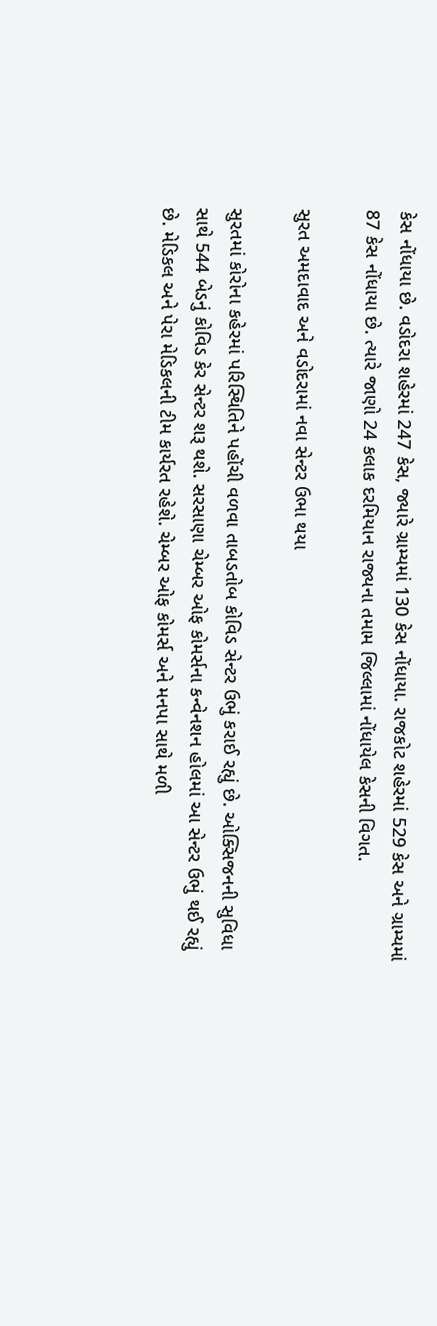કેસ નોંધાયા છે. વડોદરા શહેરમાં 247 કેસ, જ્યારે ગ્રામ્યમાં 130 કેસ નોંધાયા. રાજકોટ શહેરમાં 529 કેસ અને ગ્રામ્યમાં 87 કેસ નોંધાયા છે. ત્યારે જાણો 24 કલાક દરમિયાન રાજ્યના તમામ જિલ્લામાં નોંધાયેલ કેસની વિગત.

સુરત અમદાવાદ અને વડોદરામાં નવા સેન્ટર ઉભા થયા

સુરતમાં કોરોના કહેરમાં પરિસ્થિતિને પહોંચી વળવા તાબડતોબ કોવિડ સેન્ટર ઉભું કરાઈ રહ્યું છે. ઓક્સિજનની સુવિધા સાથે 544 બેડનું કોવિડ કેર સેન્ટર શરૂ થશે. સરસાણા ચેમ્બર ઓફ કોમર્સના કન્વેનશન હોલમાં આ સેન્ટર ઉભું થઈ રહ્યું છે. મેડિકલ અને પેરા મેડિકલની ટીમ કાર્યરત રહેશે. ચેમ્બર ઓફ કોમર્સ અને મનપા સાથે મળી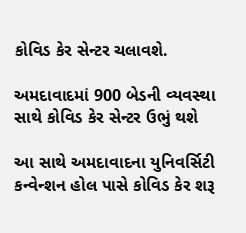કોવિડ કેર સેન્ટર ચલાવશે.

અમદાવાદમાં 900 બેડની વ્યવસ્થા સાથે કોવિડ કેર સેન્ટર ઉભું થશે

આ સાથે અમદાવાદના યુનિવર્સિટી કન્વેન્શન હોલ પાસે કોવિડ કેર શરૂ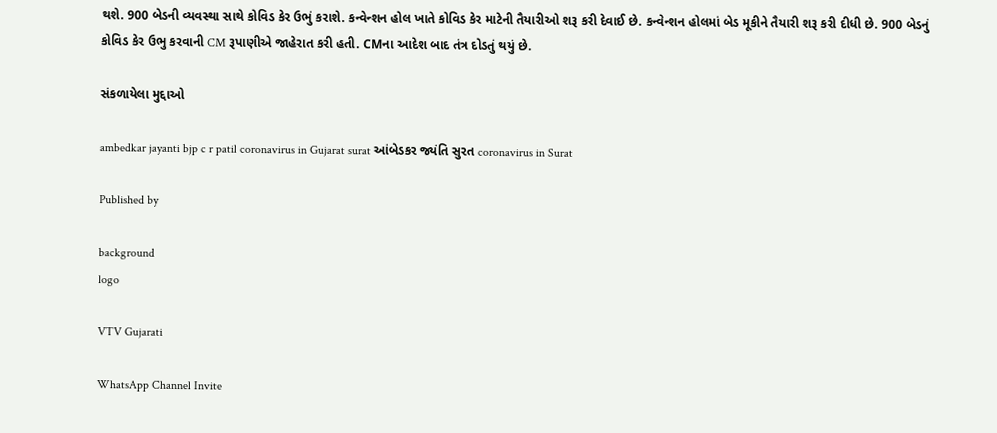થશે. 900 બેડની વ્યવસ્થા સાથે કોવિડ કેર ઉભું કરાશે. કન્વેન્શન હોલ ખાતે કોવિડ કેર માટેની તૈયારીઓ શરૂ કરી દેવાઈ છે. કન્વેન્શન હોલમાં બેડ મૂકીને તૈયારી શરૂ કરી દીધી છે. 900 બેડનું કોવિડ કેર ઉભુ કરવાની CM રૂપાણીએ જાહેરાત કરી હતી. CMના આદેશ બાદ તંત્ર દોડતું થયું છે.

સંકળાયેલા મુદ્દાઓ

ambedkar jayanti bjp c r patil coronavirus in Gujarat surat આંબેડકર જ્યંતિ સુરત coronavirus in Surat

Published by

background
logo

VTV Gujarati

WhatsApp Channel Invite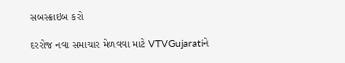સબસ્ક્રાઇબ કરો

દરરોજ નવા સમાચાર મેળવવા માટે VTVGujaratiને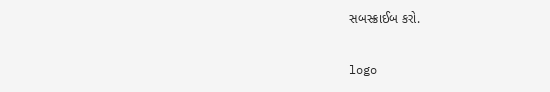સબસ્ક્રાઈબ કરો.

logo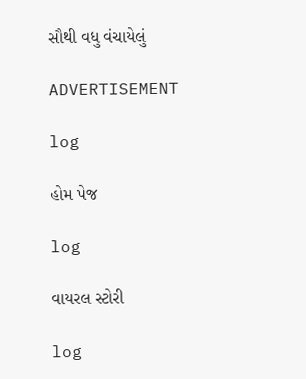સૌથી વધુ વંચાયેલું

ADVERTISEMENT

log

હોમ પેજ

log

વાયરલ સ્ટોરી

log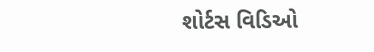શોર્ટસ વિડિઓ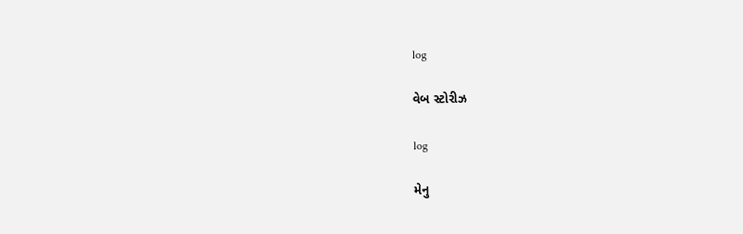log

વેબ સ્ટોરીઝ

log

મેનુ